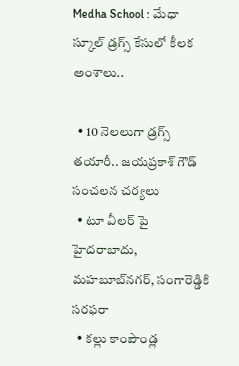Medha School : మేధా స్కూల్ డ్రగ్స్ కేసులో కీలక అంశాలు..

  • 10 నెలలుగా డ్రగ్స్ తయారీ.. జయప్రకాశ్ గౌడ్ సంచలన చర్యలు
  • టూ వీలర్ పై హైదరాబాదు, మహబూబ్‌నగర్, సంగారెడ్డికి సరఫరా
  • కల్లు కాంపౌండ్ల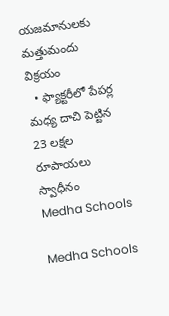యజమానులకు మత్తుమందు విక్రయం
  • ఫ్యాక్టరీలో పేపర్ల మధ్య దాచి పెట్టిన 23 లక్షల రూపాయలు స్వాధీనం
Medha Schools

Medha Schools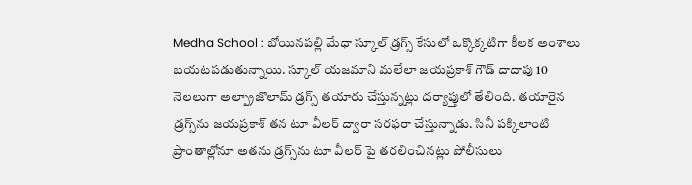Medha School : బోయినపల్లి మేధా స్కూల్ డ్రగ్స్ కేసులో ఒక్కొక్కటిగా కీలక అంశాలు బయటపడుతున్నాయి. స్కూల్ యజమాని మలేలా జయప్రకాశ్ గౌడ్ దాదాపు 10 నెలలుగా అల్ప్రాజొలామ్ డ్రగ్స్ తయారు చేస్తున్నట్లు దర్యాప్తులో తేలింది. తయారైన డ్రగ్స్‌ను జయప్రకాశ్ తన టూ వీలర్ ద్వారా సరఫరా చేస్తున్నాడు. సినీ పక్కిలాంటి ప్రాంతాల్లోనూ అతను డ్రగ్స్‌ను టూ వీలర్ పై తరలించినట్లు పోలీసులు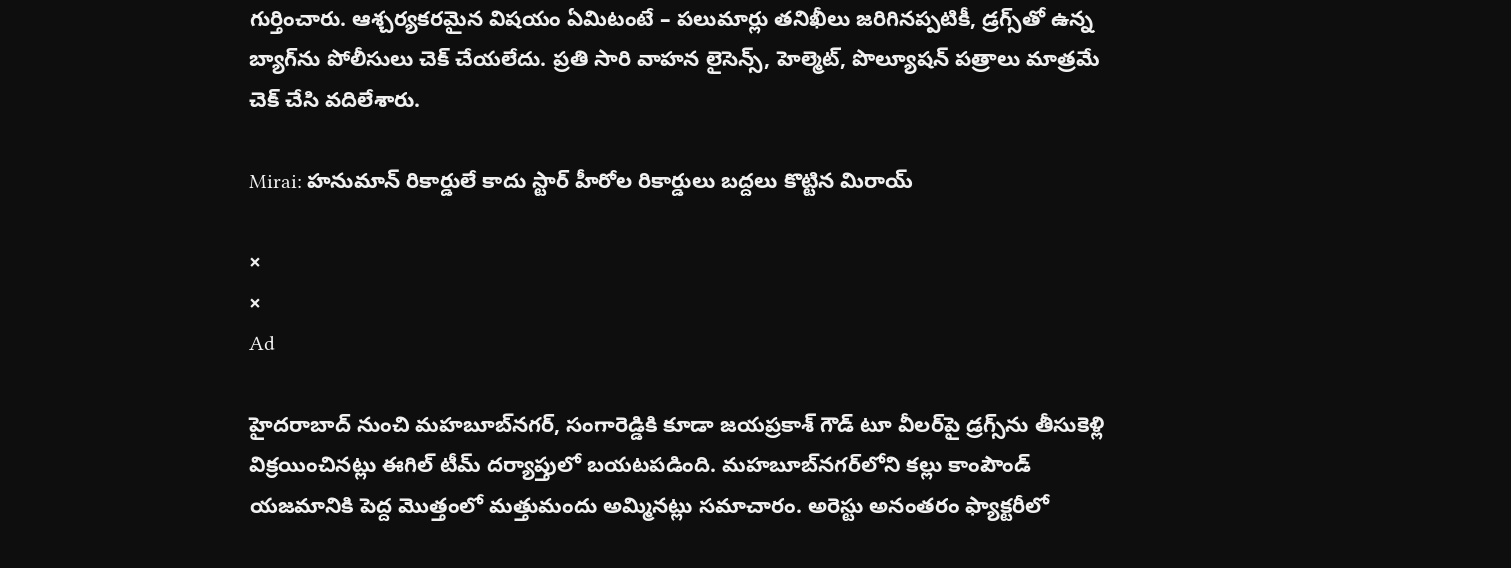గుర్తించారు. ఆశ్చర్యకరమైన విషయం ఏమిటంటే – పలుమార్లు తనిఖీలు జరిగినప్పటికీ, డ్రగ్స్‌తో ఉన్న బ్యాగ్‌ను పోలీసులు చెక్ చేయలేదు. ప్రతి సారి వాహన లైసెన్స్, హెల్మెట్, పొల్యూషన్ పత్రాలు మాత్రమే చెక్ చేసి వదిలేశారు.

Mirai: హనుమాన్ రికార్డులే కాదు స్టార్ హీరోల రికార్డులు బద్దలు కొట్టిన మిరాయ్

×
×
Ad

హైదరాబాద్ నుంచి మహబూబ్‌నగర్, సంగారెడ్డికి కూడా జయప్రకాశ్ గౌడ్ టూ వీలర్‌పై డ్రగ్స్‌ను తీసుకెళ్లి విక్రయించినట్లు ఈగిల్ టీమ్ దర్యాప్తులో బయటపడింది. మహబూబ్‌నగర్‌లోని కల్లు కాంపౌండ్ యజమానికి పెద్ద మొత్తంలో మత్తుమందు అమ్మినట్లు సమాచారం. అరెస్టు అనంతరం ఫ్యాక్టరీలో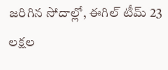జరిగిన సోదాల్లో, ఈగిల్ టీమ్ 23 లక్షల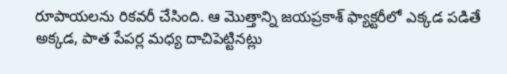రూపాయలను రికవరీ చేసింది. ఆ మొత్తాన్ని జయప్రకాశ్ ఫ్యాక్టరీలో ఎక్కడ పడితే అక్కడ, పాత పేపర్ల మధ్య దాచిపెట్టినట్లు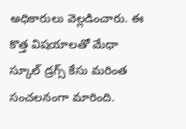అధికారులు వెల్లడించారు. ఈ కొత్త విషయాలతో మేధా స్కూల్ డ్రగ్స్ కేసు మరింత సంచలనంగా మారింది.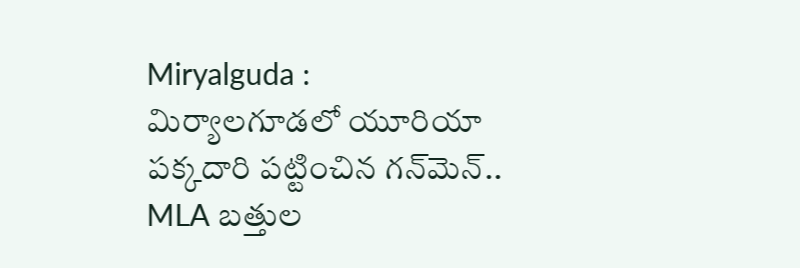Miryalguda : మిర్యాలగూడలో యూరియా పక్కదారి పట్టించిన గన్‌మెన్.. MLA బత్తుల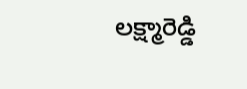లక్ష్మారెడ్డి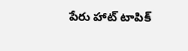పేరు హాట్ టాపిక్